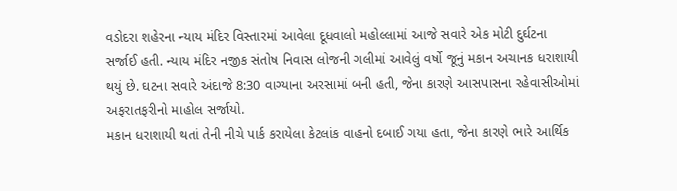વડોદરા શહેરના ન્યાય મંદિર વિસ્તારમાં આવેલા દૂધવાલો મહોલ્લામાં આજે સવારે એક મોટી દુર્ઘટના સર્જાઈ હતી. ન્યાય મંદિર નજીક સંતોષ નિવાસ લોજની ગલીમાં આવેલું વર્ષો જૂનું મકાન અચાનક ધરાશાયી થયું છે. ઘટના સવારે અંદાજે 8:30 વાગ્યાના અરસામાં બની હતી, જેના કારણે આસપાસના રહેવાસીઓમાં અફરાતફરીનો માહોલ સર્જાયો.
મકાન ધરાશાયી થતાં તેની નીચે પાર્ક કરાયેલા કેટલાંક વાહનો દબાઈ ગયા હતા, જેના કારણે ભારે આર્થિક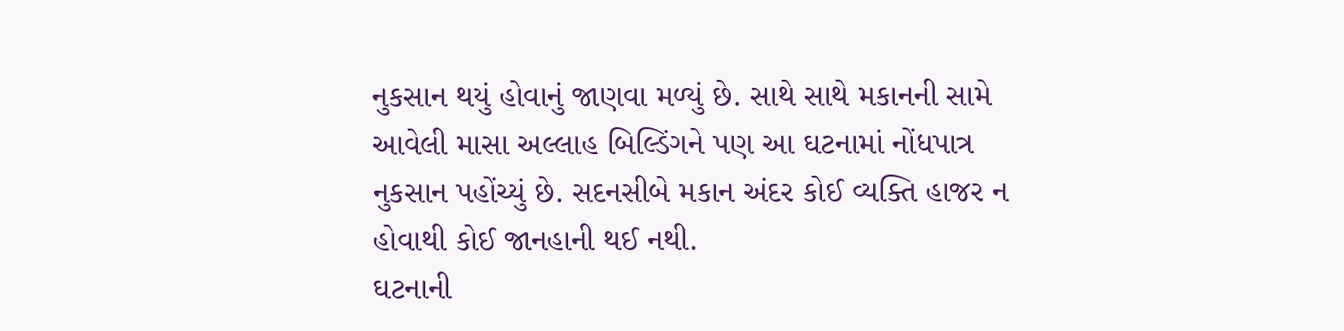નુકસાન થયું હોવાનું જાણવા મળ્યું છે. સાથે સાથે મકાનની સામે આવેલી માસા અલ્લાહ બિલ્ડિંગને પણ આ ઘટનામાં નોંધપાત્ર નુકસાન પહોંચ્યું છે. સદનસીબે મકાન અંદર કોઈ વ્યક્તિ હાજર ન હોવાથી કોઈ જાનહાની થઈ નથી.
ઘટનાની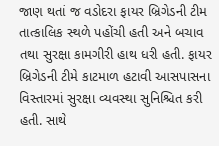જાણ થતાં જ વડોદરા ફાયર બ્રિગેડની ટીમ તાત્કાલિક સ્થળે પહોંચી હતી અને બચાવ તથા સુરક્ષા કામગીરી હાથ ધરી હતી. ફાયર બ્રિગેડની ટીમે કાટમાળ હટાવી આસપાસના વિસ્તારમાં સુરક્ષા વ્યવસ્થા સુનિશ્ચિત કરી હતી. સાથે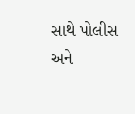સાથે પોલીસ અને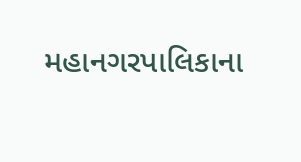મહાનગરપાલિકાના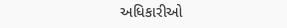અધિકારીઓ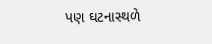પણ ઘટનાસ્થળે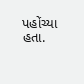પહોંચ્યા હતા.